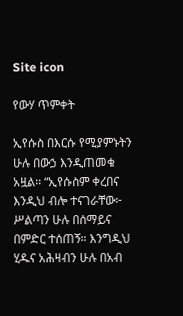Site icon

የውሃ ጥምቀት

ኢየሱስ በእርሱ የሚያምኑትን ሁሉ በውኃ እንዲጠመቁ አዟል፡፡ “ኢየሱስም ቀረበና እንዲህ ብሎ ተናገራቸው፦ ሥልጣን ሁሉ በሰማይና በምድር ተሰጠኝ። እንግዲህ ሂዱና አሕዛብን ሁሉ በአብ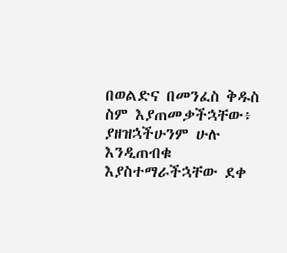በወልድና በመንፈስ ቅዱስ ስም እያጠመቃችኋቸው፥ ያዘዝኋችሁንም ሁሉ እንዲጠብቁ እያስተማራችኋቸው ደቀ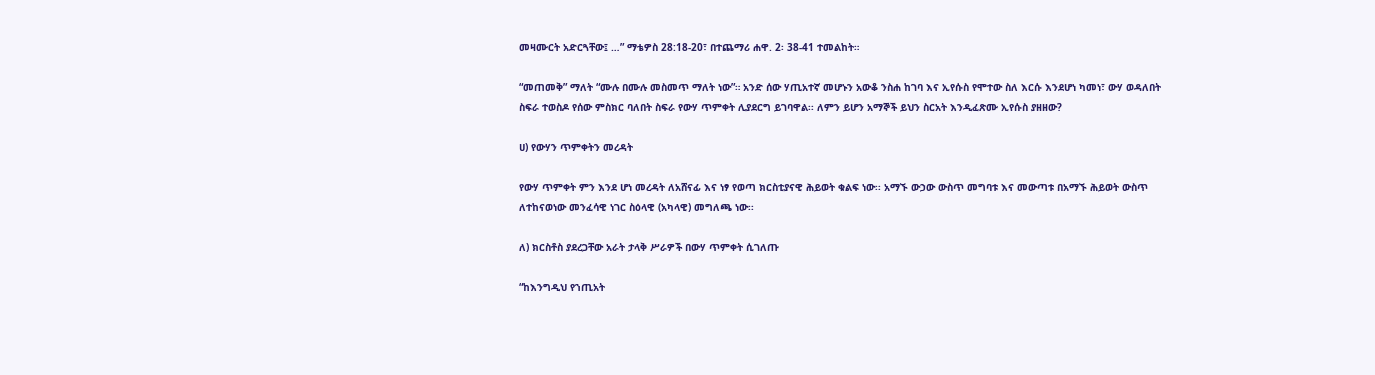መዛሙርት አድርጓቸው፤ …” ማቴዎስ 28:18-20፣ በተጨማሪ ሐዋ. 2፡ 38-41 ተመልከት።

“መጠመቅ” ማለት “ሙሉ በሙሉ መስመጥ ማለት ነው”። አንድ ሰው ሃጢአተኛ መሆኑን አውቆ ንስሐ ከገባ እና ኢየሱስ የሞተው ስለ እርሱ እንደሆነ ካመነ፣ ውሃ ወዳለበት ስፍራ ተወስዶ የሰው ምስክር ባለበት ስፍራ የውሃ ጥምቀት ሊያደርግ ይገባዋል፡፡ ለምን ይሆን አማኞች ይህን ስርአት እንዲፈጽሙ ኢየሱስ ያዘዘው?

ሀ) የውሃን ጥምቀትን መረዳት

የውሃ ጥምቀት ምን እንደ ሆነ መረዳት ለአሸናፊ እና ነፃ የወጣ ክርስቲያናዊ ሕይወት ቁልፍ ነው፡፡ አማኙ ውኃው ውስጥ መግባቱ እና መውጣቱ በአማኙ ሕይወት ውስጥ ለተከናወነው መንፈሳዊ ነገር ስዕላዊ (አካላዊ) መግለጫ ነው፡፡

ለ) ክርስቶስ ያደረጋቸው አራት ታላቅ ሥራዎች በውሃ ጥምቀት ሲገለጡ

“ከእንግዲህ የኀጢአት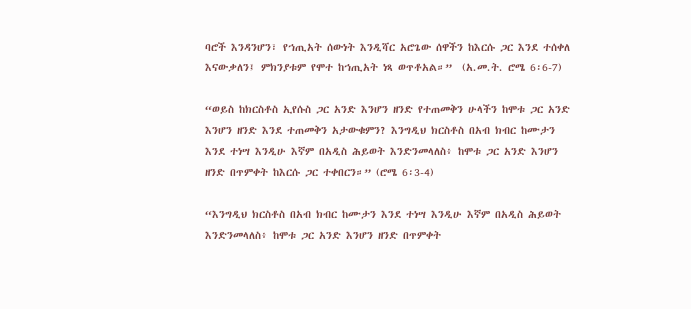ባሮች እንዳንሆን፣ የኀጢአት ሰውነት እንዲሻር አሮጌው ሰዋችን ከእርሱ ጋር እንደ ተሰቀለ እናውቃለን፤ ምክንያቱም የሞተ ከኀጢአት ነጻ ወጥቶአል።”  (አ.መ.ት. ሮሜ 6፡6-7)

“ወይስ ከክርስቶስ ኢየሱስ ጋር አንድ እንሆን ዘንድ የተጠመቅን ሁላችን ከሞቱ ጋር አንድ እንሆን ዘንድ እንደ ተጠመቅን አታውቁምን? እንግዲህ ክርስቶስ በአብ ክብር ከሙታን እንደ ተነሣ እንዲሁ እኛም በአዲስ ሕይወት እንድንመላለስ፥ ከሞቱ ጋር አንድ እንሆን ዘንድ በጥምቀት ከእርሱ ጋር ተቀበርን።” (ሮሜ 6፡3-4)

“እንግዲህ ክርስቶስ በአብ ክብር ከሙታን እንደ ተነሣ እንዲሁ እኛም በአዲስ ሕይወት እንድንመላለስ፥ ከሞቱ ጋር አንድ እንሆን ዘንድ በጥምቀት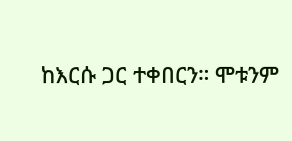ከእርሱ ጋር ተቀበርን። ሞቱንም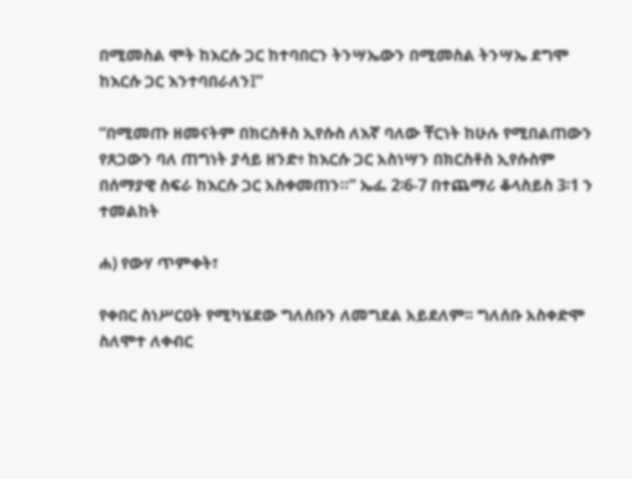በሚመስል ሞት ከእርሱ ጋር ከተባበርን ትንሣኤውን በሚመስል ትንሣኤ ደግሞ ከእርሱ ጋር እንተባበራለን፤”

“በሚመጡ ዘመናትም በክርስቶስ ኢየሱስ ለእኛ ባለው ቸርነት ከሁሉ የሚበልጠውን የጸጋውን ባለ ጠግነት ያሳይ ዘንድ፥ ከእርሱ ጋር አስነሣን በክርስቶስ ኢየሱስም በሰማያዊ ስፍራ ከእርሱ ጋር አስቀመጠን።” ኤፌ 2፡6-7 በተጨማሪ ቆላስይስ 3፡1 ን ተመልከት

ሐ) የውሃ ጥምቀት፣

የቀበር ስነሥርዐት የሚካሄደው ግለሰቡን ለመግደል አይደለም፡፡ ግለሰቡ አስቀድሞ ስለሞተ ለቀብር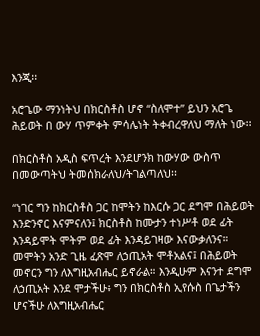እንጂ፡፡

አሮጌው ማንነትህ በክርስቶስ ሆኖ “ስለሞተ” ይህን አሮጌ ሕይወት በ ውሃ ጥምቀት ምሳሌነት ትቀብረዋለህ ማለት ነው፡፡

በክርስቶስ አዲስ ፍጥረት እንደሆንክ ከውሃው ውስጥ በመውጣትህ ትመሰክራለህ/ትገልጣለህ፡፡

“ነገር ግን ከክርስቶስ ጋር ከሞትን ከእርሱ ጋር ደግሞ በሕይወት እንድንኖር እናምናለን፤ ክርስቶስ ከሙታን ተነሥቶ ወደ ፊት እንዳይሞት ሞትም ወደ ፊት እንዳይገዛው እናውቃለንና። መሞትን አንድ ጊዜ ፈጽሞ ለኃጢአት ሞቶአልና፤ በሕይወት መኖርን ግን ለእግዚአብሔር ይኖራል። እንዲሁም እናንተ ደግሞ ለኃጢአት እንደ ሞታችሁ፥ ግን በክርስቶስ ኢየሱስ በጌታችን ሆናችሁ ለእግዚአብሔር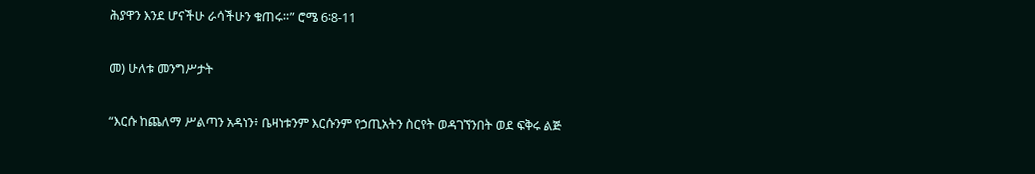ሕያዋን እንደ ሆናችሁ ራሳችሁን ቁጠሩ።” ሮሜ 6፡8-11

መ) ሁለቱ መንግሥታት

“እርሱ ከጨለማ ሥልጣን አዳነን፥ ቤዛነቱንም እርሱንም የኃጢአትን ስርየት ወዳገኘንበት ወደ ፍቅሩ ልጅ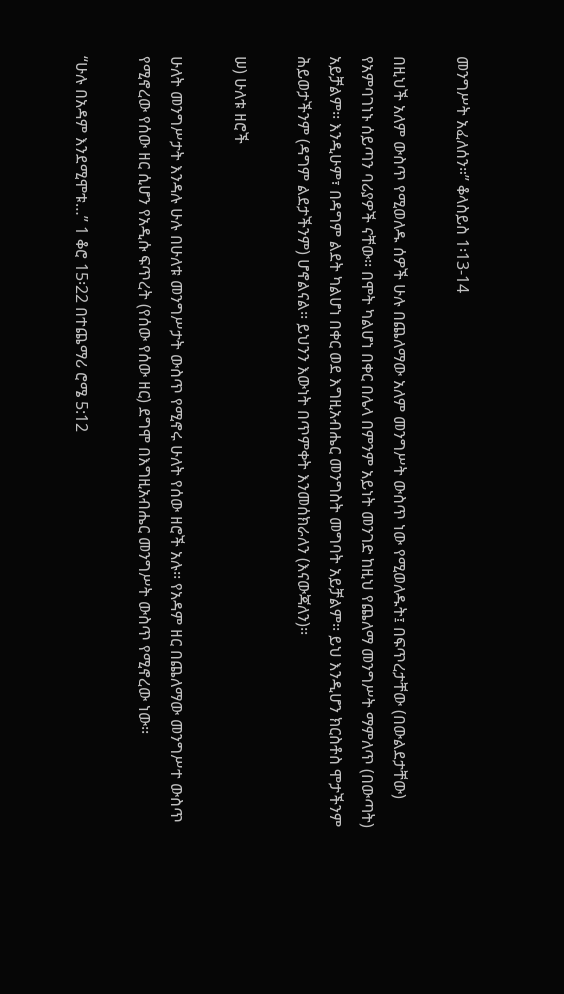መንግሥት አፈለሰን።” ቆላስይስ 1፡13-14

በዚህች አለም ውስጥ የሚወለዱ ሰዎች ሁሉ በጨለማው አለም መንግሥት ውስጥ ነው የሚወለዱት፤ በፍጥረታቸው (በውልደታቸው) የአምባገነኑ ሰይጣን ባሪያዎች ናቸው፡፡ በሞት ካልሆነ በቀር በሌላ በምንም አይነት መንገድ ከዚህ የጨለማ መንግሥት ማምለጥ (በውጣት) አይቻልም፡፡ እንዲሁም፣ በዳግም ልደት ካልሆነ በቀር ወደ እግዚአብሔር መንግስት መግባት አይቻልም፡፡ ይህ እንዲሆን ክርስቶስ ሞታችንም ሕይወታችንም (ዳግም ልደታችንም) ሆኖልናል፡፡ ይህንን እውነት በጥምቀት እንመሰክራለን (እናውጃለን)፡፡

ሠ) ሁለቱ ዘሮች

ሁለት መንግሥታት እንዳሉ ሁሉ በሁለቱ መንግሥታት ውስጥ የሚኖሩ ሁለት የሰው ዘሮች አሉ፡፡ የአዳም ዘር በጨለማው መንግሥተ ውስጥ የሚኖረው የሰው ዘር ሲሆን የአዲሱ ፍጥረት (የሰው የሰው ዘር) ደግሞ በእግዚአብሔር መንግሥት ውስጥ የሚኖረው ነው፡፡

“ሁሉ በአዳም እንደሚሞቱ…” 1 ቆሮ 15፡22 በተጨማሪ ሮሜ 5:12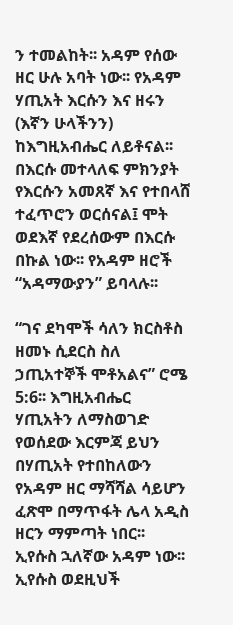ን ተመልከት፡፡ አዳም የሰው ዘር ሁሉ አባት ነው፡፡ የአዳም ሃጢአት እርሱን እና ዘሩን (እኛን ሁላችንን) ከእግዚአብሔር ለይቶናል፡፡ በእርሱ መተላለፍ ምክንያት የእርሱን አመጸኛ እና የተበላሸ ተፈጥሮን ወርሰናል፤ ሞት ወደእኛ የደረሰውም በእርሱ በኩል ነው፡፡ የአዳም ዘሮች “አዳማውያን” ይባላሉ፡፡

“ገና ደካሞች ሳለን ክርስቶስ ዘመኑ ሲደርስ ስለ ኃጢአተኞች ሞቶአልና” ሮሜ 5:6፡፡ እግዚአብሔር ሃጢአትን ለማስወገድ የወሰደው እርምጃ ይህን በሃጢአት የተበከለውን የአዳም ዘር ማሻሻል ሳይሆን ፈጽሞ በማጥፋት ሌላ አዲስ ዘርን ማምጣት ነበር፡፡ ኢየሱስ ኋለኛው አዳም ነው፡፡ ኢየሱስ ወደዚህች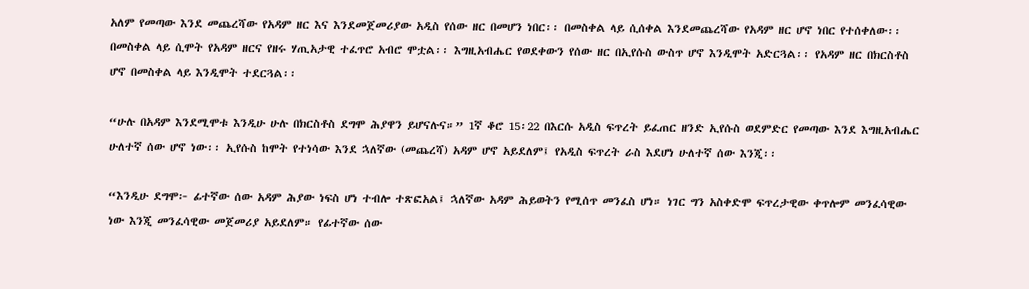አለም የመጣው እንደ መጨረሻው የአዳም ዘር እና እንደመጀመሪያው አዲስ የሰው ዘር በመሆን ነበር፡፡ በመስቀል ላይ ሲሰቀል እንደመጨረሻው የአዳም ዘር ሆኖ ነበር የተሰቀለው፡፡ በመስቀል ላይ ሲሞት የአዳም ዘርና የዘሩ ሃጢአታዊ ተፈጥሮ አብሮ ሞቷል፡፡ እግዚአብሔር የወደቀውን የሰው ዘር በኢየሱስ ውስጥ ሆኖ እንዲሞት አድርጓል፡፡ የአዳም ዘር በክርስቶስ ሆኖ በመስቀል ላይ እንዲሞት ተደርጓል፡፡

“ሁሉ በአዳም እንደሚሞቱ እንዲሁ ሁሉ በክርስቶስ ደግሞ ሕያዋን ይሆናሉና።” 1ኛ ቆሮ 15፡22 በእርሱ አዲስ ፍጥረት ይፈጠር ዘንድ ኢየሱስ ወደምድር የመጣው እንደ እግዚአብሔር ሁለተኛ ሰው ሆኖ ነው፡፡ ኢየሱስ ከሞት የተነሳው እንደ ኋለኛው (መጨረሻ) አዳም ሆኖ አይደለም፤ የአዲስ ፍጥረት ራስ እደሆነ ሁለተኛ ሰው እንጂ፡፡

“እንዲሁ ደግሞ፦ ፊተኛው ሰው አዳም ሕያው ነፍስ ሆነ ተብሎ ተጽፎአል፤ ኋለኛው አዳም ሕይወትን የሚሰጥ መንፈስ ሆነ። ነገር ግን አስቀድሞ ፍጥረታዊው ቀጥሎም መንፈሳዊው ነው እንጂ መንፈሳዊው መጀመሪያ አይደለም። የፊተኛው ሰው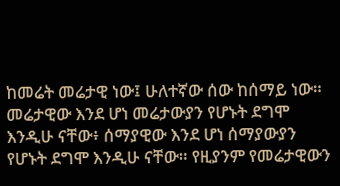ከመሬት መሬታዊ ነው፤ ሁለተኛው ሰው ከሰማይ ነው። መሬታዊው እንደ ሆነ መሬታውያን የሆኑት ደግሞ እንዲሁ ናቸው፥ ሰማያዊው እንደ ሆነ ሰማያውያን የሆኑት ደግሞ እንዲሁ ናቸው። የዚያንም የመሬታዊውን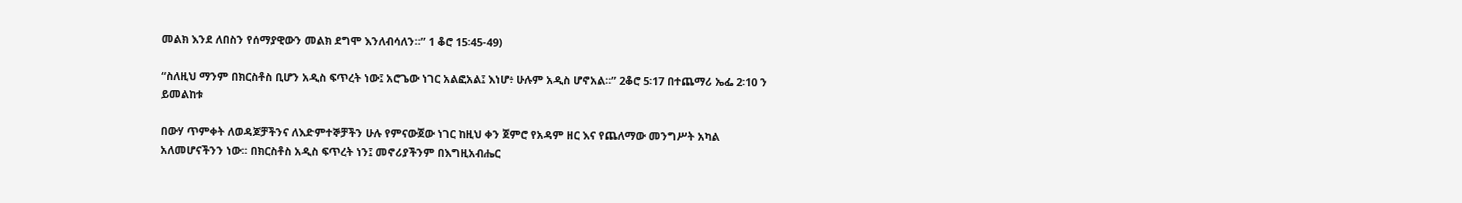መልክ እንደ ለበስን የሰማያዊውን መልክ ደግሞ እንለብሳለን።” 1 ቆሮ 15፡45-49)

“ስለዚህ ማንም በክርስቶስ ቢሆን አዲስ ፍጥረት ነው፤ አሮጌው ነገር አልፎአል፤ እነሆ፥ ሁሉም አዲስ ሆኖአል።” 2ቆሮ 5፡17 በተጨማሪ ኤፌ 2፡10 ን ይመልከቱ

በውሃ ጥምቀት ለወዳጆቻችንና ለእድምተኞቻችን ሁሉ የምናውጀው ነገር ከዚህ ቀን ጀምሮ የአዳም ዘር እና የጨለማው መንግሥት አካል አለመሆናችንን ነው፡፡ በክርስቶስ አዲስ ፍጥረት ነን፤ መኖሪያችንም በእግዚአብሔር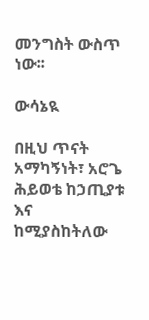መንግስት ውስጥ ነው፡፡

ውሳኔዪ

በዚህ ጥናት አማካኝነት፣ አሮጌ ሕይወቴ ከኃጢያቱ እና ከሚያስከትለው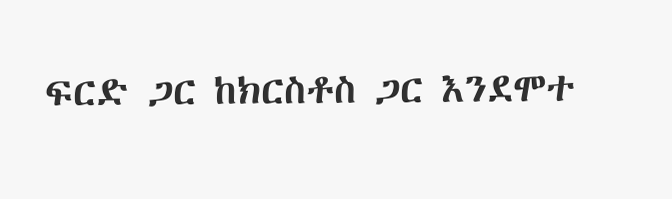ፍርድ ጋር ከክርስቶስ ጋር እንደሞተ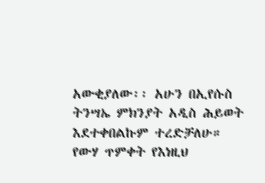አውቂያለው፡፡ አሁን በኢየሱስ ትንሣኤ ምክንያት አዲስ ሕይወት እደተቀበልኩም ተረድቻለሁ። የውሃ ጥምቀት የእነዚህ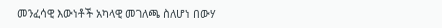መንፈሳዊ እውነቶች አካላዊ መገለጫ ስለሆነ በውሃ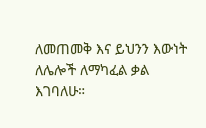ለመጠመቅ እና ይህንን እውነት ለሌሎች ለማካፈል ቃል እገባለሁ።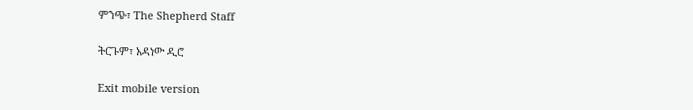ምንጭ፣ The Shepherd Staff

ትርጉም፣ አዳነው ዲሮ

Exit mobile version